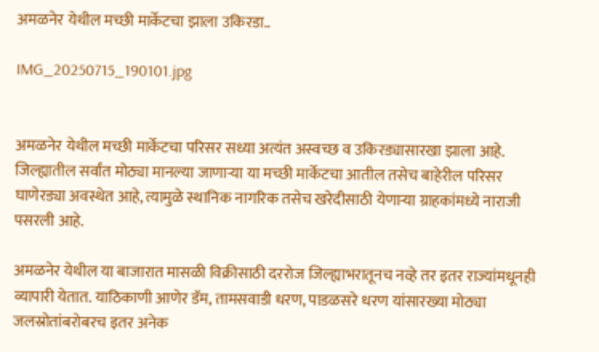अमळनेर येथील मच्छी मार्केटचा झाला उकिरडा..

IMG_20250715_190101.jpg


अमळनेर येथील मच्छी मार्केटचा परिसर सध्या अत्यंत अस्वच्छ व उकिरड्यासारखा झाला आहे. जिल्ह्यातील सर्वांत मोठ्या मानल्या जाणाऱ्या या मच्छी मार्केटचा आतील तसेच बाहेरील परिसर घाणेरड्या अवस्थेत आहे, त्यामुळे स्थानिक नागरिक तसेच खरेदीसाठी येणाऱ्या ग्राहकांमध्ये नाराजी पसरली आहे.

अमळनेर येथील या बाजारात मासळी विक्रीसाठी दररोज जिल्ह्याभरातूनच नव्हे तर इतर राज्यांमधूनही व्यापारी येतात. याठिकाणी आणेर डॅम, तामसवाडी धरण, पाडळसरे धरण यांसारख्या मोठ्या जलस्रोतांबरोबरच इतर अनेक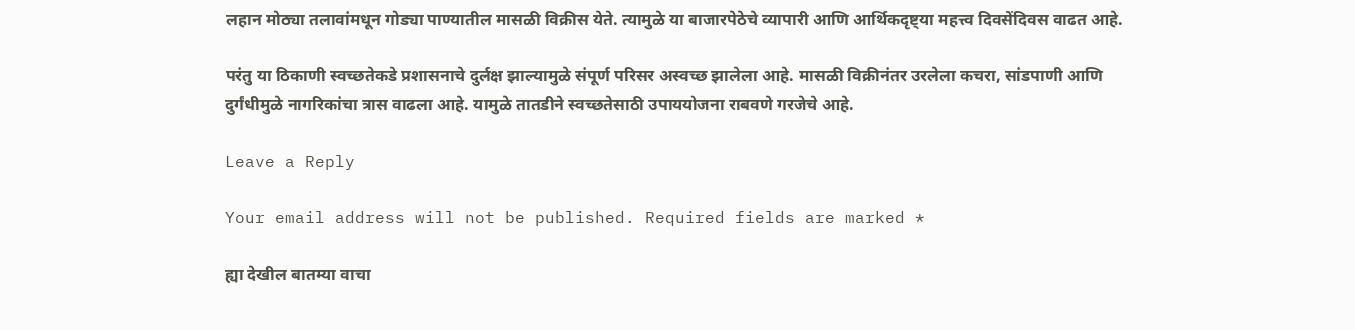लहान मोठ्या तलावांमधून गोड्या पाण्यातील मासळी विक्रीस येते. त्यामुळे या बाजारपेठेचे व्यापारी आणि आर्थिकदृष्ट्या महत्त्व दिवसेंदिवस वाढत आहे.

परंतु या ठिकाणी स्वच्छतेकडे प्रशासनाचे दुर्लक्ष झाल्यामुळे संपूर्ण परिसर अस्वच्छ झालेला आहे. मासळी विक्रीनंतर उरलेला कचरा, सांडपाणी आणि दुर्गंधीमुळे नागरिकांचा त्रास वाढला आहे. यामुळे तातडीने स्वच्छतेसाठी उपाययोजना राबवणे गरजेचे आहे.

Leave a Reply

Your email address will not be published. Required fields are marked *

ह्या देखील बातम्या वाचा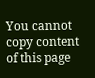You cannot copy content of this page